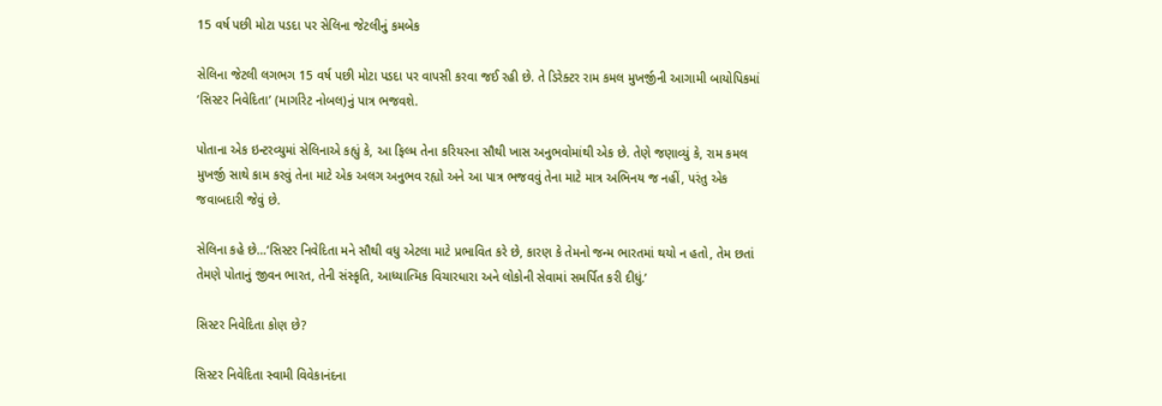15 વર્ષ પછી મોટા પડદા પર સેલિના જેટલીનું કમબેક

સેલિના જેટલી લગભગ 15 વર્ષ પછી મોટા પડદા પર વાપસી કરવા જઈ રહી છે. તે ડિરેક્ટર રામ કમલ મુખર્જીની આગામી બાયોપિકમાં ‘સિસ્ટર નિવેદિતા’ (માર્ગારેટ નોબલ)નું પાત્ર ભજવશે.

પોતાના એક ઇન્ટરવ્યુમાં સેલિનાએ કહ્યું કે, આ ફિલ્મ તેના કરિયરના સૌથી ખાસ અનુભવોમાંથી એક છે. તેણે જણાવ્યું કે, રામ કમલ મુખર્જી સાથે કામ કરવું તેના માટે એક અલગ અનુભવ રહ્યો અને આ પાત્ર ભજવવું તેના માટે માત્ર અભિનય જ નહીં, પરંતુ એક જવાબદારી જેવું છે.

સેલિના કહે છે…‘સિસ્ટર નિવેદિતા મને સૌથી વધુ એટલા માટે પ્રભાવિત કરે છે, કારણ કે તેમનો જન્મ ભારતમાં થયો ન હતો, તેમ છતાં તેમણે પોતાનું જીવન ભારત, તેની સંસ્કૃતિ, આધ્યાત્મિક વિચારધારા અને લોકોની સેવામાં સમર્પિત કરી દીધું.’

સિસ્ટર નિવેદિતા કોણ છે?

સિસ્ટર નિવેદિતા સ્વામી વિવેકાનંદના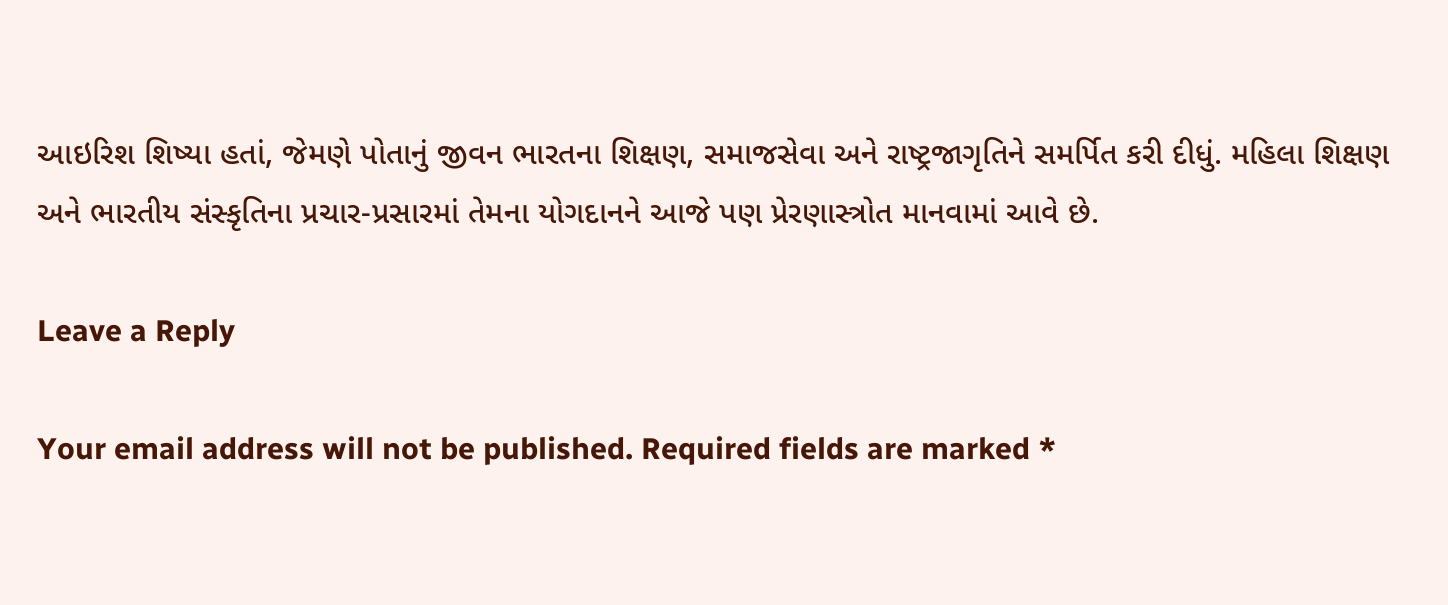આઇરિશ શિષ્યા હતાં, જેમણે પોતાનું જીવન ભારતના શિક્ષણ, સમાજસેવા અને રાષ્ટ્રજાગૃતિને સમર્પિત કરી દીધું. મહિલા શિક્ષણ અને ભારતીય સંસ્કૃતિના પ્રચાર-પ્રસારમાં તેમના યોગદાનને આજે પણ પ્રેરણાસ્ત્રોત માનવામાં આવે છે.

Leave a Reply

Your email address will not be published. Required fields are marked *